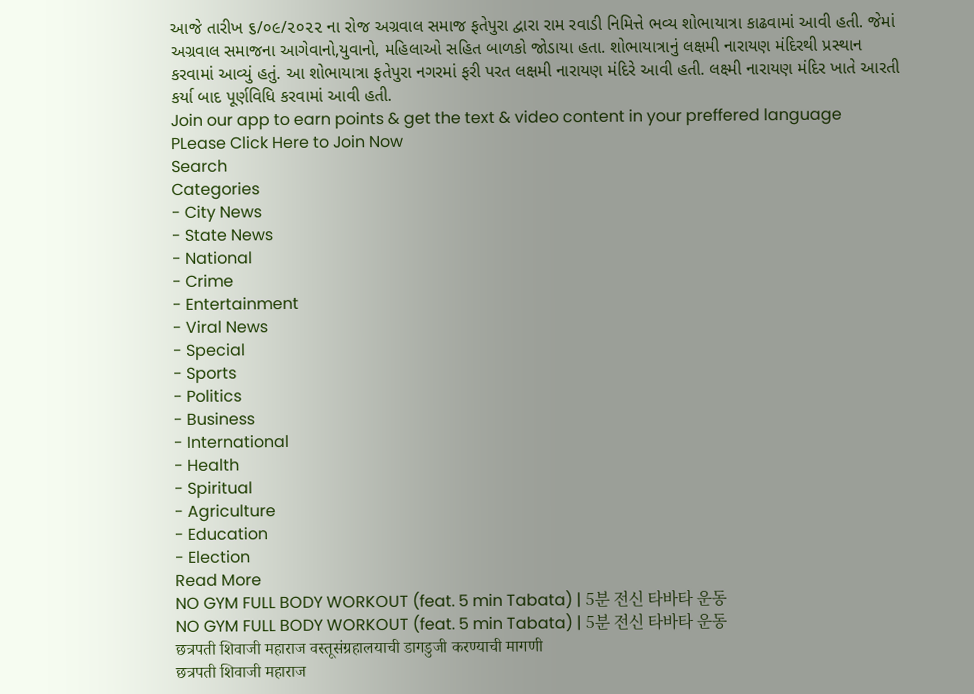આજે તારીખ ૬/૦૯/૨૦૨૨ ના રોજ અગ્રવાલ સમાજ ફતેપુરા દ્વારા રામ રવાડી નિમિત્તે ભવ્ય શોભાયાત્રા કાઢવામાં આવી હતી. જેમાં અગ્રવાલ સમાજના આગેવાનો,યુવાનો, મહિલાઓ સહિત બાળકો જોડાયા હતા. શોભાયાત્રાનું લક્ષમી નારાયણ મંદિરથી પ્રસ્થાન કરવામાં આવ્યું હતું. આ શોભાયાત્રા ફતેપુરા નગરમાં ફરી પરત લક્ષમી નારાયણ મંદિરે આવી હતી. લક્ષ્મી નારાયણ મંદિર ખાતે આરતી કર્યા બાદ પૂર્ણવિધિ કરવામાં આવી હતી.
Join our app to earn points & get the text & video content in your preffered language
PLease Click Here to Join Now
Search
Categories
- City News
- State News
- National
- Crime
- Entertainment
- Viral News
- Special
- Sports
- Politics
- Business
- International
- Health
- Spiritual
- Agriculture
- Education
- Election
Read More
NO GYM FULL BODY WORKOUT (feat. 5 min Tabata) | 5분 전신 타바타 운동
NO GYM FULL BODY WORKOUT (feat. 5 min Tabata) | 5분 전신 타바타 운동
छत्रपती शिवाजी महाराज वस्तूसंग्रहालयाची डागडुजी करण्याची मागणी
छत्रपती शिवाजी महाराज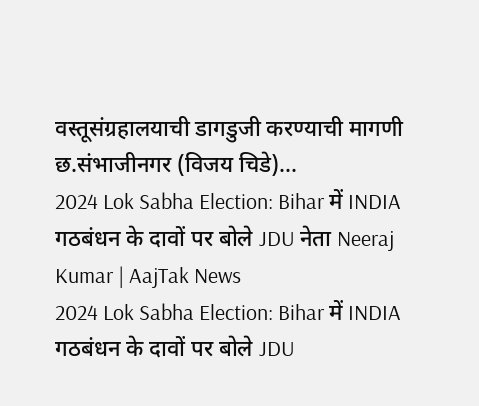वस्तूसंग्रहालयाची डागडुजी करण्याची मागणी
छ.संभाजीनगर (विजय चिडे)...
2024 Lok Sabha Election: Bihar में INDIA गठबंधन के दावों पर बोले JDU नेता Neeraj Kumar | AajTak News
2024 Lok Sabha Election: Bihar में INDIA गठबंधन के दावों पर बोले JDU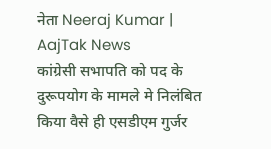नेता Neeraj Kumar | AajTak News
कांग्रेसी सभापति को पद के दुरूपयोग के मामले मे निलंबित किया वैसे ही एसडीएम गुर्जर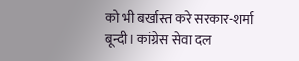को भी बर्खास्त करे सरकार-शर्मा
बून्दी। कांग्रेस सेवा दल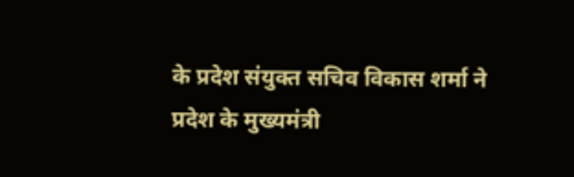के प्रदेश संयुक्त सचिव विकास शर्मा ने प्रदेश के मुख्यमंत्री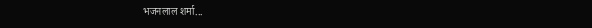भजनलाल शर्मा...